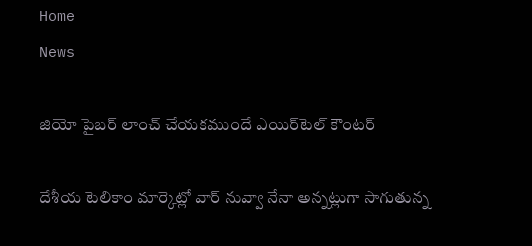Home
News

జియో పైబర్ లాంచ్ చేయకముందే ఎయిర్‌టెల్ కౌంటర్

దేశీయ టెలికాం మార్కెట్లో వార్ నువ్వా నేనా అన్నట్లుగా సాగుతున్న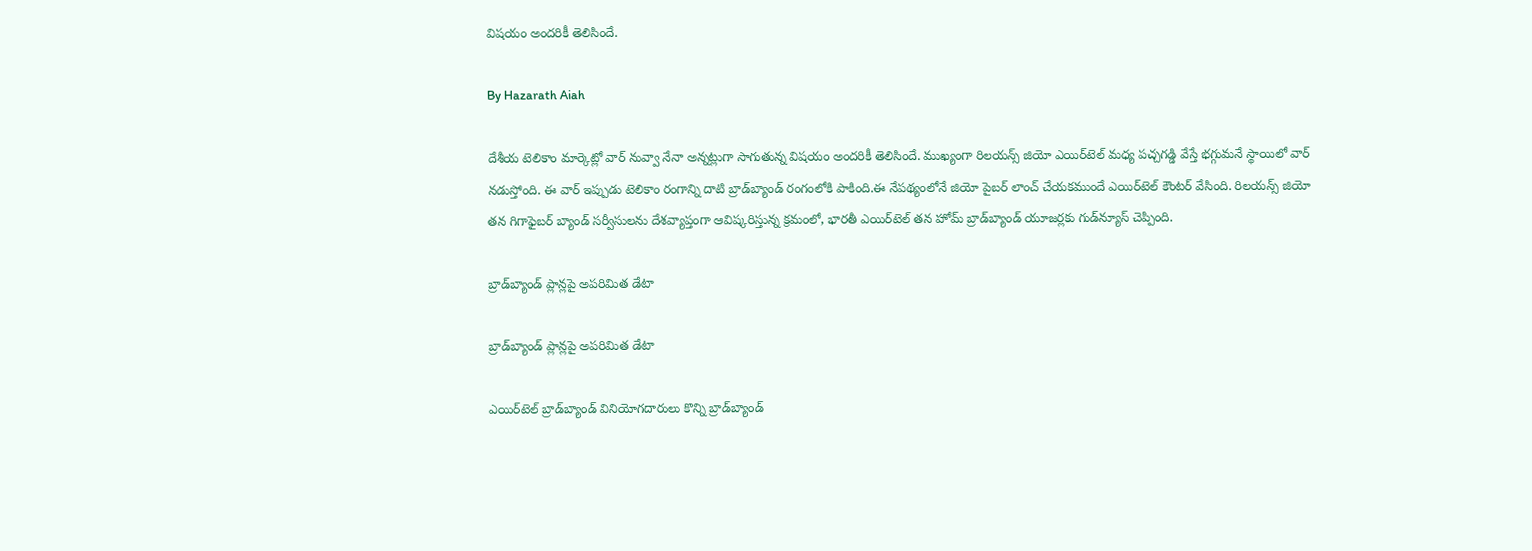విషయం అందరికీ తెలిసిందే.

By Hazarath Aiah

దేశీయ టెలికాం మార్కెట్లో వార్ నువ్వా నేనా అన్నట్లుగా సాగుతున్న విషయం అందరికీ తెలిసిందే. ముఖ్యంగా రిలయన్స్ జియో ఎయిర్‌టెల్ మధ్య పచ్చగడ్డి వేస్తే భగ్గుమనే స్థాయిలో వార్ నడుస్తోంది. ఈ వార్ ఇప్పుడు టెలికాం రంగాన్ని దాటి బ్రాడ్‌బ్యాండ్ రంగంలోకి పాకింది.ఈ నేపథ్యంలోనే జియో పైబర్ లాంచ్ చేయకముందే ఎయిర్‌టెల్ కౌంటర్ వేసింది. రిలయన్స్‌ జియో తన గిగాఫైబర్‌ బ్యాండ్‌ సర్వీసులను దేశవ్యాప్తంగా ఆవిష్కరిస్తున్న క్రమంలో, భారతీ ఎయిర్‌టెల్‌ తన హోమ్‌ బ్రాడ్‌బ్యాండ్‌ యూజర్లకు గుడ్‌న్యూస్‌ చెప్పింది.

బ్రాడ్‌బ్యాండ్‌ ప్లాన్లపై అపరిమిత డేటా

బ్రాడ్‌బ్యాండ్‌ ప్లాన్లపై అపరిమిత డేటా

ఎయిర్‌టెల్ బ్రాడ్‌బ్యాండ్‌ వినియోగదారులు కొన్ని బ్రాడ్‌బ్యాండ్‌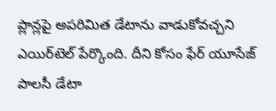ప్లాన్లపై అపరిమిత డేటాను వాడుకోవచ్చని ఎయిర్‌టెల్‌ పేర్కొంది. దీని కోసం ఫేర్‌ యూసేజ్‌ పాలసీ డేటా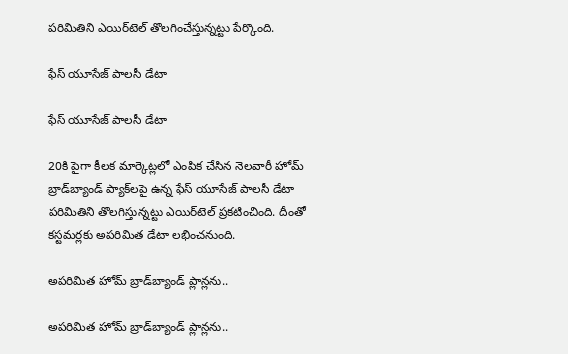పరిమితిని ఎయిర్‌టెల్‌ తొలగించేస్తున్నట్టు పేర్కొంది.

ఫేస్‌ యూసేజ్‌ పాలసీ డేటా

ఫేస్‌ యూసేజ్‌ పాలసీ డేటా

20కి పైగా కీలక మార్కెట్లలో ఎంపిక చేసిన నెలవారీ హోమ్‌ బ్రాడ్‌బ్యాండ్ ప్యాక్‌లపై ఉన్న ఫేస్‌ యూసేజ్‌ పాలసీ డేటా పరిమితిని తొలగిస్తున్నట్టు ఎయిర్‌టెల్‌ ప్రకటించింది. దీంతో కస్టమర్లకు అపరిమిత డేటా లభించనుంది.

అపరిమిత హోమ్‌ బ్రాడ్‌బ్యాండ్‌ ప్లాన్లను..

అపరిమిత హోమ్‌ బ్రాడ్‌బ్యాండ్‌ ప్లాన్లను..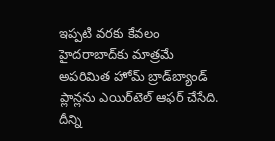ఇప్పటి వరకు కేవలం హైదరాబాద్‌కు మాత్రమే అపరిమిత హోమ్‌ బ్రాడ్‌బ్యాండ్‌ ప్లాన్లను ఎయిర్‌టెల్‌ ఆఫర్‌ చేసేది. దీన్ని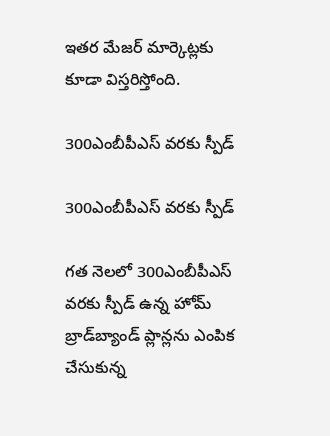ఇతర మేజర్‌ మార్కెట్లకు కూడా విస్తరిస్తోంది.

300ఎంబీపీఎస్‌ వరకు స్పీడ్‌

300ఎంబీపీఎస్‌ వరకు స్పీడ్‌

గత నెలలో 300ఎంబీపీఎస్‌ వరకు స్పీడ్‌ ఉన్న హోమ్‌ బ్రాడ్‌బ్యాండ్‌ ప్లాన్లను ఎంపిక చేసుకున్న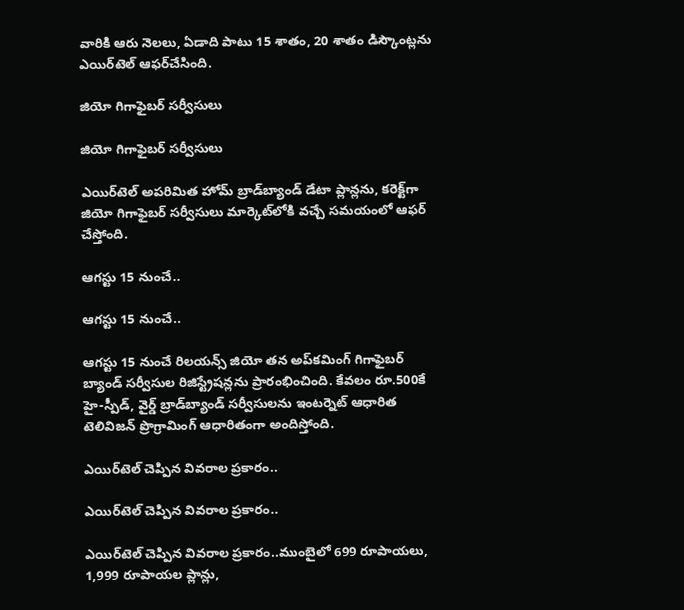వారికి ఆరు నెలలు, ఏడాది పాటు 15 శాతం, 20 శాతం డిస్కౌంట్లను ఎయిర్‌టెల్‌ ఆఫర్‌చేసింది.

జియో గిగాఫైబర్‌ సర్వీసులు

జియో గిగాఫైబర్‌ సర్వీసులు

ఎయిర్‌టెల్‌ అపరిమిత హోమ్‌ బ్రాడ్‌బ్యాండ్‌ డేటా ప్లాన్లను, కరెక్ట్‌గా జియో గిగాఫైబర్‌ సర్వీసులు మార్కెట్‌లోకి వచ్చే సమయంలో ఆఫర్‌ చేస్తోంది.

ఆగస్టు 15 నుంచే..

ఆగస్టు 15 నుంచే..

ఆగస్టు 15 నుంచే రిలయన్స్‌ జియో తన అప్‌కమింగ్‌ గిగాఫైబర్‌ బ్యాండ్‌ సర్వీసుల రిజిస్ట్రేషన్లను ప్రారంభించింది. కేవలం రూ.500కే హై-స్పీడ్‌, వైర్డ్‌ బ్రాడ్‌బ్యాండ్‌ సర్వీసులను ఇంటర్నెట్‌ ఆధారిత టెలివిజన్‌ ప్రొగ్రామింగ్‌ ఆధారితంగా అందిస్తోంది.

ఎయిర్‌టెల్‌ చెప్పిన వివరాల ప్రకారం..

ఎయిర్‌టెల్‌ చెప్పిన వివరాల ప్రకారం..

ఎయిర్‌టెల్‌ చెప్పిన వివరాల ప్రకారం..ముంబైలో 699 రూపాయలు, 1,999 రూపాయల ప్లాన్లు,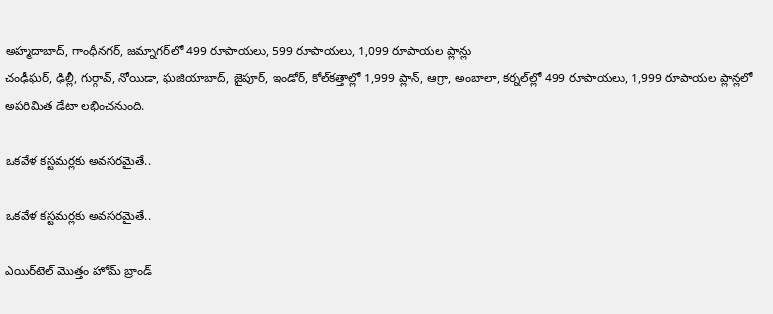అహ్మదాబాద్‌, గాంధీనగర్‌, జమ్నాగర్‌లో 499 రూపాయలు, 599 రూపాయలు, 1,099 రూపాయల ప్లాన్లు
చంఢీఘర్‌, ఢిల్లీ, గుర్గావ్‌, నోయిడా, ఘజియాబాద్‌, జైపూర్‌, ఇండోర్‌, కోల్‌కత్తాల్లో 1,999 ప్లాన్‌, ఆగ్రా, అంబాలా, కర్నల్‌ల్లో 499 రూపాయలు, 1,999 రూపాయల ప్లాన్లలో అపరిమిత డేటా లభించనుంది.

ఒకవేళ కస్టమర్లకు అవసరమైతే..

ఒకవేళ కస్టమర్లకు అవసరమైతే..

ఎయిర్‌టెల్‌ మొత్తం హోమ్‌ బ్రాండ్‌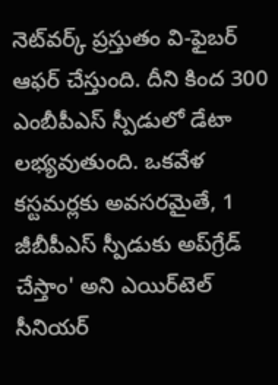నెట్‌వర్క్‌ ప్రస్తుతం వి-ఫైబర్‌ ఆఫర్‌ చేస్తుంది. దీని కింద 300 ఎంబీపీఎస్‌ స్పీడులో డేటా లభ్యవుతుంది. ఒకవేళ కస్టమర్లకు అవసరమైతే, 1 జీబీపీఎస్‌ స్పీడుకు అప్‌గ్రేడ్‌ చేస్తాం' అని ఎయిర్‌టెల్‌ సీనియర్‌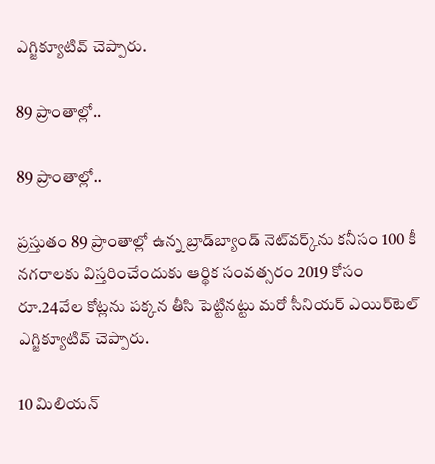ఎగ్జిక్యూటివ్‌ చెప్పారు.

89 ప్రాంతాల్లో..

89 ప్రాంతాల్లో..

ప్రస్తుతం 89 ప్రాంతాల్లో ఉన్న బ్రాడ్‌బ్యాండ్‌ నెట్‌వర్క్‌ను కనీసం 100 కీ నగరాలకు విస్తరించేందుకు ఆర్థిక సంవత్సరం 2019 కోసం రూ.24వేల కోట్లను పక్కన తీసి పెట్టినట్టు మరో సీనియర్‌ ఎయిర్‌టెల్‌ ఎగ్జిక్యూటివ్‌ చెప్పారు.

10 మిలియన్‌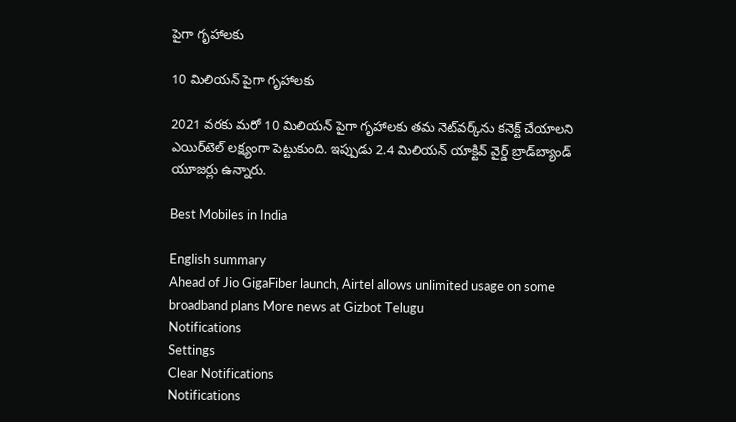పైగా గృహాలకు

10 మిలియన్‌ పైగా గృహాలకు

2021 వరకు మరో 10 మిలియన్‌ పైగా గృహాలకు తమ నెట్‌వర్క్‌ను కనెక్ట్‌ చేయాలని ఎయిర్‌టెల్‌ లక్ష్యంగా పెట్టుకుంది. ఇప్పుడు 2.4 మిలియన్‌ యాక్టివ్‌ వైర్డ్‌ బ్రాడ్‌బ్యాండ్‌ యూజర్లు ఉన్నారు.

Best Mobiles in India

English summary
Ahead of Jio GigaFiber launch, Airtel allows unlimited usage on some broadband plans More news at Gizbot Telugu
Notifications
Settings
Clear Notifications
Notifications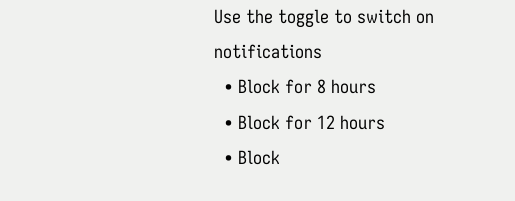Use the toggle to switch on notifications
  • Block for 8 hours
  • Block for 12 hours
  • Block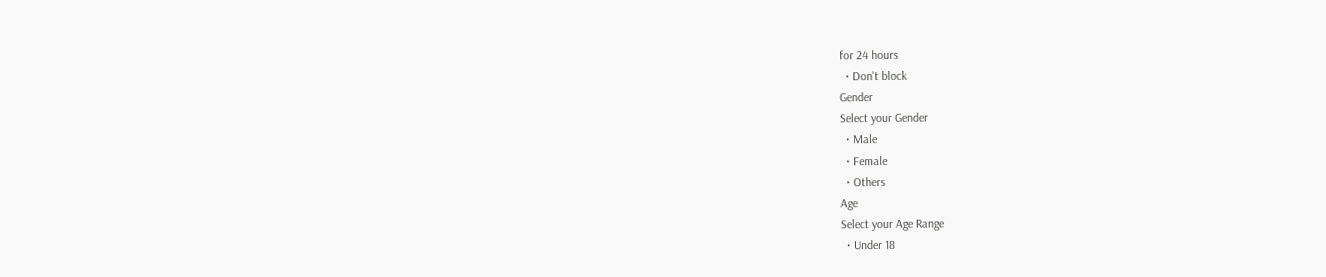for 24 hours
  • Don't block
Gender
Select your Gender
  • Male
  • Female
  • Others
Age
Select your Age Range
  • Under 18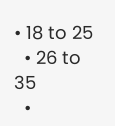• 18 to 25
  • 26 to 35
  •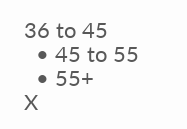36 to 45
  • 45 to 55
  • 55+
X